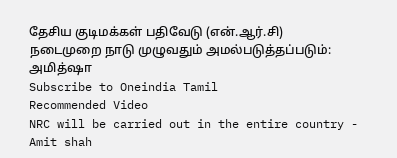தேசிய குடிமக்கள் பதிவேடு (என்.ஆர்.சி) நடைமுறை நாடு முழுவதும் அமல்படுத்தப்படும்: அமித்ஷா
Subscribe to Oneindia Tamil
Recommended Video
NRC will be carried out in the entire country - Amit shah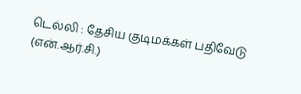டெல்லி : தேசிய குடிமக்கள் பதிவேடு (என்.ஆர்.சி.)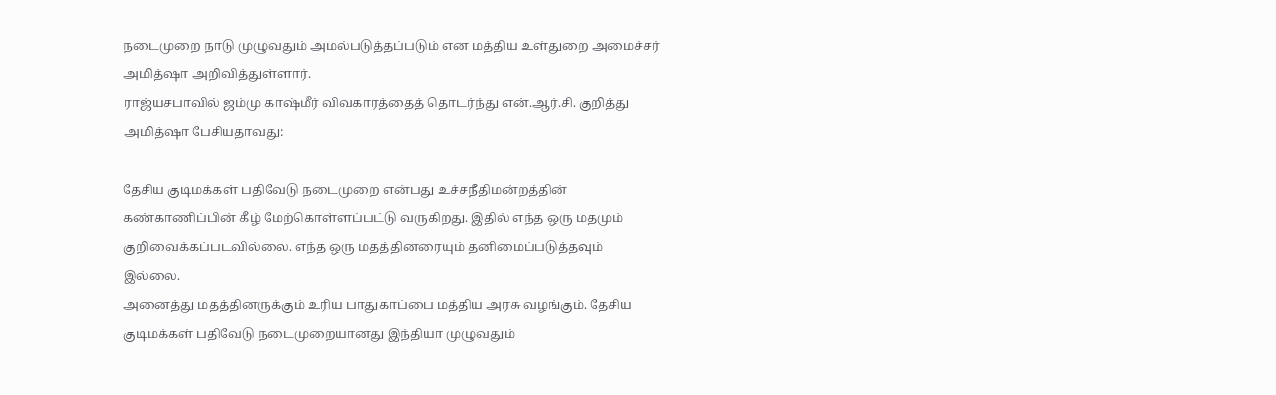நடைமுறை நாடு முழுவதும் அமல்படுத்தப்படும் என மத்திய உள்துறை அமைச்சர் அமித்ஷா அறிவித்துள்ளார்.
ராஜ்யசபாவில் ஜம்மு காஷ்மீர் விவகாரத்தைத் தொடர்ந்து என்.ஆர்.சி. குறித்து அமித்ஷா பேசியதாவது:

தேசிய குடிமக்கள் பதிவேடு நடைமுறை என்பது உச்சநீதிமன்றத்தின் கண்காணிப்பின் கீழ் மேற்கொள்ளப்பட்டு வருகிறது. இதில் எந்த ஒரு மதமும் குறிவைக்கப்படவில்லை. எந்த ஒரு மதத்தினரையும் தனிமைப்படுத்தவும் இல்லை.
அனைத்து மதத்தினருக்கும் உரிய பாதுகாப்பை மத்திய அரசு வழங்கும். தேசிய குடிமக்கள் பதிவேடு நடைமுறையானது இந்தியா முழுவதும்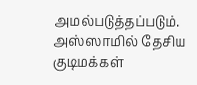அமல்படுத்தப்படும்.
அஸ்ஸாமில் தேசிய குடிமக்கள்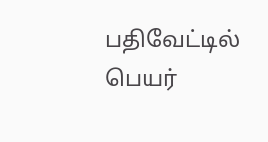பதிவேட்டில் பெயர்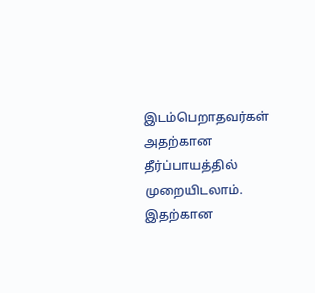இடம்பெறாதவர்கள் அதற்கான தீர்ப்பாயத்தில் முறையிடலாம். இதற்கான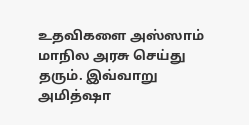உதவிகளை அஸ்ஸாம் மாநில அரசு செய்து தரும். இவ்வாறு அமித்ஷா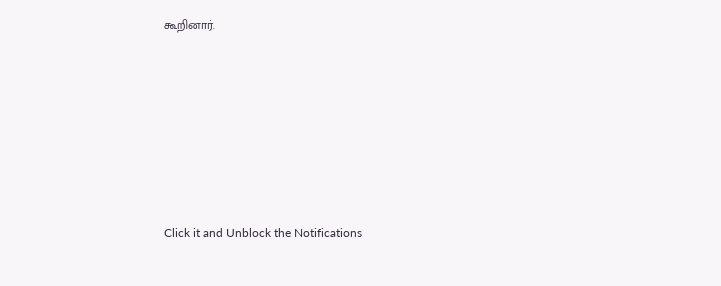கூறினார்.












Click it and Unblock the Notifications